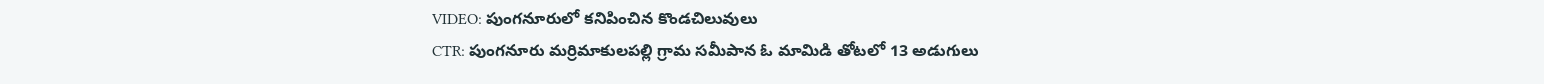VIDEO: పుంగనూరులో కనిపించిన కొండచిలువులు
CTR: పుంగనూరు మర్రిమాకులపల్లి గ్రామ సమీపాన ఓ మామిడి తోటలో 13 అడుగులు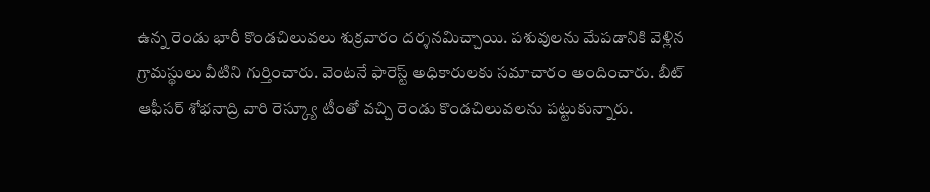ఉన్న రెండు భారీ కొండచిలువలు శుక్రవారం దర్శనమిచ్చాయి. పశువులను మేపడానికి వెళ్లిన గ్రామస్థులు వీటిని గుర్తించారు. వెంటనే ఫారెస్ట్ అధికారులకు సమాచారం అందించారు. బీట్ ఆఫీసర్ శోభనాద్రి వారి రెస్క్యూ టీంతో వచ్చి రెండు కొండచిలువలను పట్టుకున్నారు.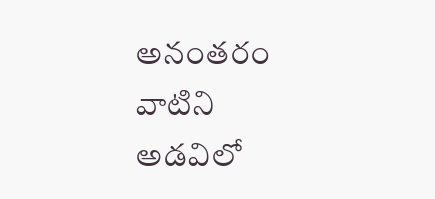అనంతరం వాటిని అడవిలో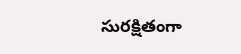సురక్షితంగా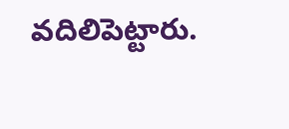వదిలిపెట్టారు.